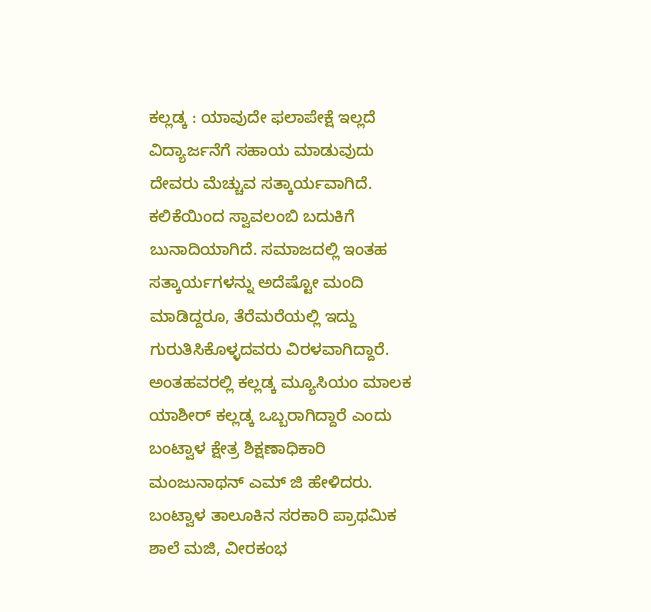ಕಲ್ಲಡ್ಕ : ಯಾವುದೇ ಫಲಾಪೇಕ್ಷೆ ಇಲ್ಲದೆ ವಿದ್ಯಾರ್ಜನೆಗೆ ಸಹಾಯ ಮಾಡುವುದು ದೇವರು ಮೆಚ್ಚುವ ಸತ್ಕಾರ್ಯವಾಗಿದೆ. ಕಲಿಕೆಯಿಂದ ಸ್ವಾವಲಂಬಿ ಬದುಕಿಗೆ ಬುನಾದಿಯಾಗಿದೆ. ಸಮಾಜದಲ್ಲಿ ಇಂತಹ ಸತ್ಕಾರ್ಯಗಳನ್ನು ಅದೆಷ್ಟೋ ಮಂದಿ ಮಾಡಿದ್ದರೂ, ತೆರೆಮರೆಯಲ್ಲಿ ಇದ್ದು ಗುರುತಿಸಿಕೊಳ್ಳದವರು ವಿರಳವಾಗಿದ್ದಾರೆ. ಅಂತಹವರಲ್ಲಿ ಕಲ್ಲಡ್ಕ ಮ್ಯೂಸಿಯಂ ಮಾಲಕ ಯಾಶೀರ್ ಕಲ್ಲಡ್ಕ ಒಬ್ಬರಾಗಿದ್ದಾರೆ ಎಂದು ಬಂಟ್ವಾಳ ಕ್ಷೇತ್ರ ಶಿಕ್ಷಣಾಧಿಕಾರಿ ಮಂಜುನಾಥನ್ ಎಮ್ ಜಿ ಹೇಳಿದರು.
ಬಂಟ್ವಾಳ ತಾಲೂಕಿನ ಸರಕಾರಿ ಪ್ರಾಥಮಿಕ ಶಾಲೆ ಮಜಿ, ವೀರಕಂಭ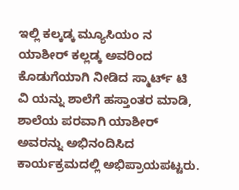ಇಲ್ಲಿ ಕಲ್ಕಡ್ಕ ಮ್ಯೂಸಿಯಂ ನ ಯಾಶೀರ್ ಕಲ್ಲಡ್ಕ ಅವರಿಂದ ಕೊಡುಗೆಯಾಗಿ ನೀಡಿದ ಸ್ಮಾರ್ಟ್ ಟಿ ವಿ ಯನ್ನು ಶಾಲೆಗೆ ಹಸ್ತಾಂತರ ಮಾಡಿ, ಶಾಲೆಯ ಪರವಾಗಿ ಯಾಶೀರ್ ಅವರನ್ನು ಅಭಿನಂದಿಸಿದ ಕಾರ್ಯಕ್ರಮದಲ್ಲಿ ಅಭಿಪ್ರಾಯಪಟ್ಟರು.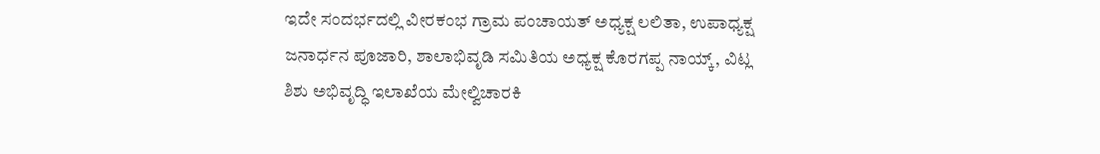ಇದೇ ಸಂದರ್ಭದಲ್ಲಿ ವೀರಕಂಭ ಗ್ರಾಮ ಪಂಚಾಯತ್ ಅಧ್ಯಕ್ಷ ಲಲಿತಾ, ಉಪಾಧ್ಯಕ್ಷ ಜನಾರ್ಧನ ಪೂಜಾರಿ, ಶಾಲಾಭಿವೃಡಿ ಸಮಿತಿಯ ಅಧ್ಯಕ್ಷ ಕೊರಗಪ್ಪ ನಾಯ್ಕ್, ವಿಟ್ಲ ಶಿಶು ಅಭಿವೃದ್ಧಿ ಇಲಾಖೆಯ ಮೇಲ್ವಿಚಾರಕಿ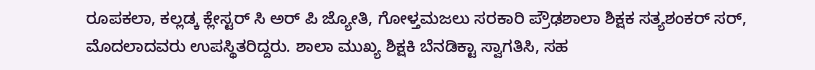ರೂಪಕಲಾ, ಕಲ್ಲಡ್ಕ ಕ್ಲೇಸ್ಟರ್ ಸಿ ಅರ್ ಪಿ ಜ್ಯೋತಿ, ಗೋಳ್ತಮಜಲು ಸರಕಾರಿ ಪ್ರೌಢಶಾಲಾ ಶಿಕ್ಷಕ ಸತ್ಯಶಂಕರ್ ಸರ್, ಮೊದಲಾದವರು ಉಪಸ್ಥಿತರಿದ್ದರು. ಶಾಲಾ ಮುಖ್ಯ ಶಿಕ್ಷಕಿ ಬೆನಡಿಕ್ಟಾ ಸ್ವಾಗತಿಸಿ, ಸಹ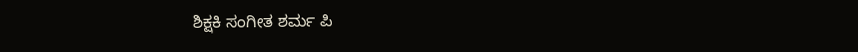ಶಿಕ್ಷಕಿ ಸಂಗೀತ ಶರ್ಮ ಪಿ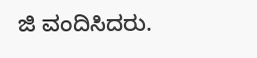ಜಿ ವಂದಿಸಿದರು.